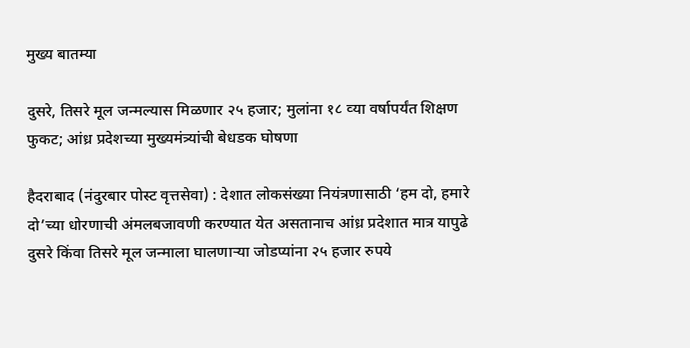मुख्य बातम्या

दुसरे, तिसरे मूल जन्‍मल्‍यास मिळणार २५ हजार; मुलांना १८ व्‍या वर्षापर्यंत शिक्षण फुकट; आंध्र प्रदेशच्‍या मुख्यमंत्र्यांची बेधडक घोषणा

हैदराबाद (नंदुरबार पोस्‍ट वृत्तसेवा) : देशात लोकसंख्‍या नियंत्रणासाठी ‘हम दो, हमारे दो’च्‍या धोरणाची अंमलबजावणी करण्‍यात येत असतानाच आंध्र प्रदेशात मात्र यापुढे दुसरे किंवा तिसरे मूल जन्‍माला घालणार्‍या जोडप्‍यांना २५ हजार रुपये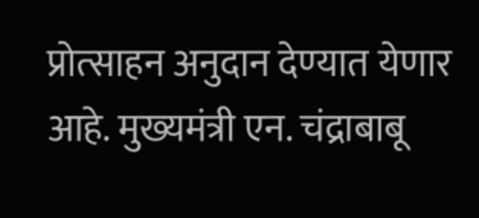प्रोत्‍साहन अनुदान देण्‍यात येणार आहे. मुख्‍यमंत्री एन. चंद्राबाबू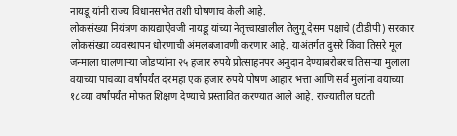नायडू यांनी राज्‍य विधानसभेत तशी घोषणाच केली आहे.
लोकसंख्‍या नियंत्रण कायद्याऐवजी नायडू यांच्‍या नेतृत्त्‍वाखालील तेलुगू देसम पक्षाचे (टीडीपी) सरकार लोकसंख्‍या व्‍यवस्‍थापन धोरणाची अंमलबजावणी करणार आहे. याअंतर्गत दुसरे किंवा तिसरे मूल जन्माला घालणाऱ्या जोडप्यांना २५ हजार रुपये प्रोत्‍साहनपर अनुदान देण्‍याबरोबरच तिसर्‍या मुलाला वयाच्‍या पाचव्‍या वर्षांपर्यंत दरमहा एक हजार रुपये पोषण आहार भत्ता आणि सर्व मुलांना वयाच्‍या १८व्‍या वर्षांपर्यंत मोफत शिक्षण देण्‍याचे प्रस्‍तावित करण्‍यात आले आहे. राज्‍यातील घटती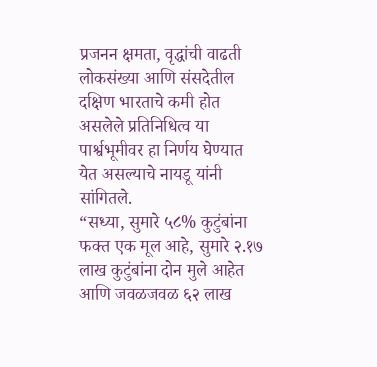प्रजनन क्षमता, वृद्धांची वाढती लोकसंख्या आणि संसदेतील दक्षिण भारताचे कमी होत असलेले प्रतिनिधित्व या पार्श्वभूमीवर हा निर्णय घेण्‍यात येत असल्‍याचे नायडू यांनी सांगितले.
“सध्या, सुमारे ५८% कुटुंबांना फक्त एक मूल आहे, सुमारे २.१७ लाख कुटुंबांना दोन मुले आहेत आणि जवळजवळ ६२ लाख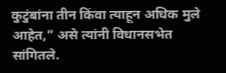कुटुंबांना तीन किंवा त्याहून अधिक मुले आहेत,” असे त्यांनी विधानसभेत सांगितले.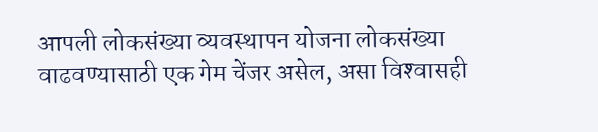आपली लोकसंख्या व्यवस्थापन योजना लोकसंख्या वाढवण्यासाठी एक गेम चेंजर असेल, असा विश्‍वासही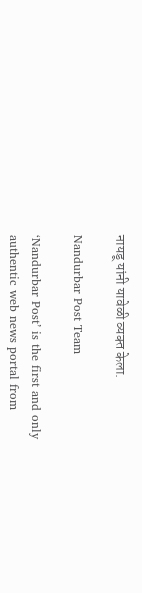नायडू यांनी यावेळी व्‍यक्‍त केला.

Nandurbar Post Team

‘Nandurbar Post’ is the first and only authentic web news portal from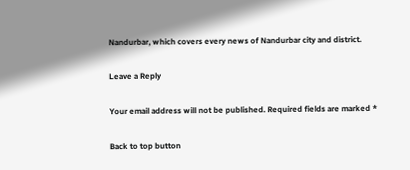Nandurbar, which covers every news of Nandurbar city and district.

Leave a Reply

Your email address will not be published. Required fields are marked *

Back to top button